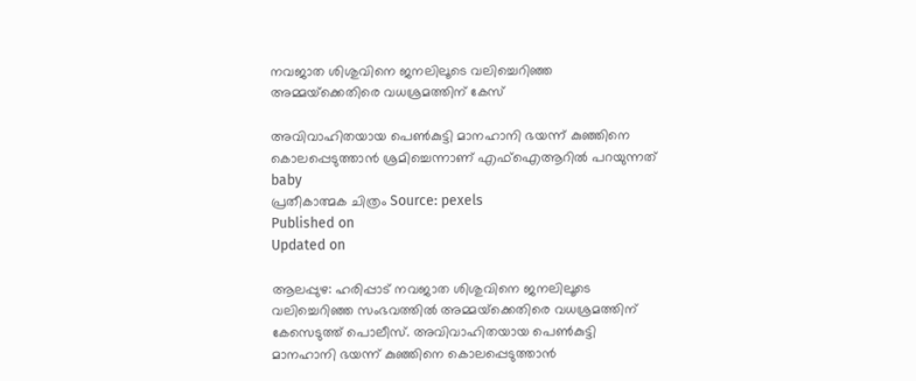നവജാത ശിശുവിനെ ജനലിലൂടെ വലിച്ചെറിഞ്ഞ അമ്മയ്‌ക്കെതിരെ വധശ്രമത്തിന് കേസ്

അവിവാഹിതയായ പെൺകുട്ടി മാനഹാനി ഭയന്ന് കുഞ്ഞിനെ കൊലപ്പെടുത്താൻ ശ്രമിച്ചെന്നാണ് എഫ്ഐആറില്‍ പറയുന്നത്
baby
പ്രതീകാത്മക ചിത്രം Source: pexels
Published on
Updated on

ആലപ്പുഴ: ഹരിപ്പാട് നവജാത ശിശുവിനെ ജനലിലൂടെ വലിച്ചെറിഞ്ഞ സംഭവത്തില്‍ അമ്മയ്‌ക്കെതിരെ വധശ്രമത്തിന് കേസെടുത്ത് പൊലീസ്. അവിവാഹിതയായ പെൺകുട്ടി മാനഹാനി ഭയന്ന് കുഞ്ഞിനെ കൊലപ്പെടുത്താൻ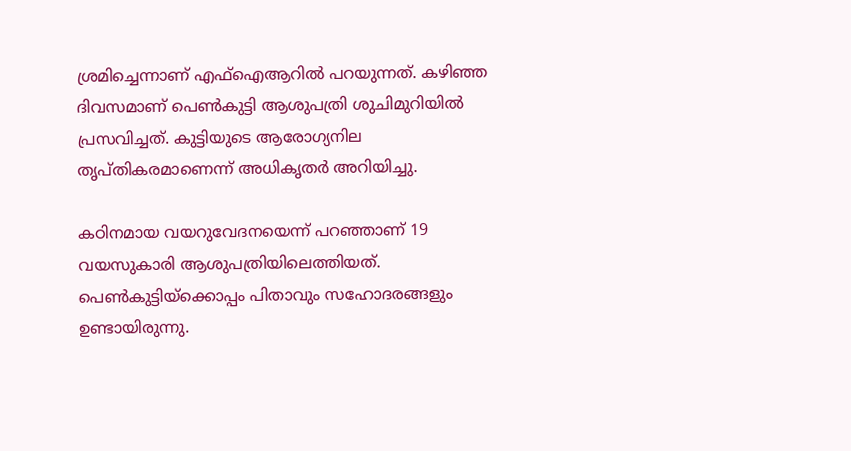ശ്രമിച്ചെന്നാണ് എഫ്ഐആറില്‍ പറയുന്നത്. കഴിഞ്ഞ ദിവസമാണ് പെൺകുട്ടി ആശുപത്രി ശുചിമുറിയിൽ പ്രസവിച്ചത്. കുട്ടിയുടെ ആരോഗ്യനില തൃപ്തികരമാണെന്ന് അധികൃതര്‍ അറിയിച്ചു.

കഠിനമായ വയറുവേദനയെന്ന് പറഞ്ഞാണ് 19 വയസുകാരി ആശുപത്രിയിലെത്തിയത്. പെണ്‍കുട്ടിയ്‌ക്കൊപ്പം പിതാവും സഹോദരങ്ങളും ഉണ്ടായിരുന്നു.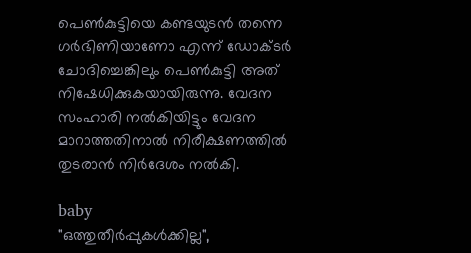പെണ്‍കുട്ടിയെ കണ്ടയുടന്‍ തന്നെ ഗര്‍ഭിണിയാണോ എന്ന് ഡോക്ടര്‍ ചോദിച്ചെങ്കിലും പെണ്‍കുട്ടി അത് നിഷേധിക്കുകയായിരുന്നു. വേദന സംഹാരി നൽകിയിട്ടും വേദന മാറാത്തതിനാൽ നിരീക്ഷണത്തിൽ തുടരാൻ നിർദേശം നൽകി.

baby
"ഒത്തുതീർപ്പുകൾക്കില്ല",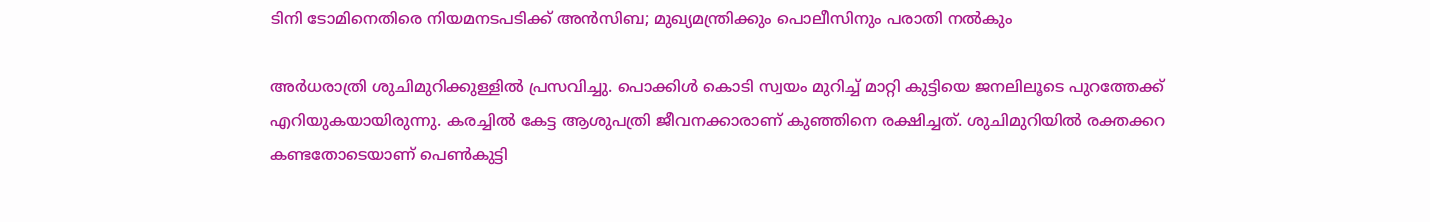ടിനി ടോമിനെതിരെ നിയമനടപടിക്ക് അൻസിബ; മുഖ്യമന്ത്രിക്കും പൊലീസിനും പരാതി നൽകും

അർധരാത്രി ശുചിമുറിക്കുള്ളിൽ പ്രസവിച്ചു. പൊക്കിൾ കൊടി സ്വയം മുറിച്ച് മാറ്റി കുട്ടിയെ ജനലിലൂടെ പുറത്തേക്ക് എറിയുകയായിരുന്നു. കരച്ചിൽ കേട്ട ആശുപത്രി ജീവനക്കാരാണ് കുഞ്ഞിനെ രക്ഷിച്ചത്. ശുചിമുറിയില്‍ രക്തക്കറ കണ്ടതോടെയാണ് പെണ്‍കുട്ടി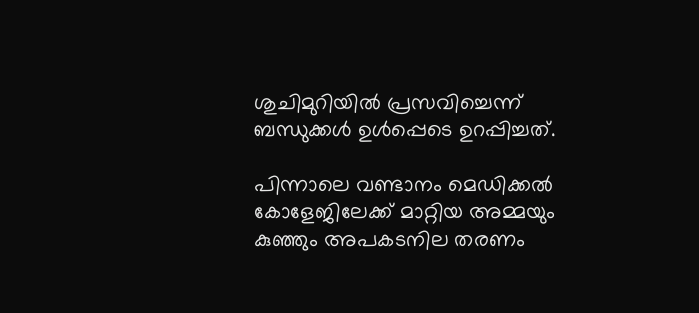ശുചിമുറിയില്‍ പ്രസവിച്ചെന്ന് ബന്ധുക്കള്‍ ഉള്‍പ്പെടെ ഉറപ്പിച്ചത്.

പിന്നാലെ വണ്ടാനം മെഡിക്കൽ കോളേജിലേക്ക് മാറ്റിയ അമ്മയും കുഞ്ഞും അപകടനില തരണം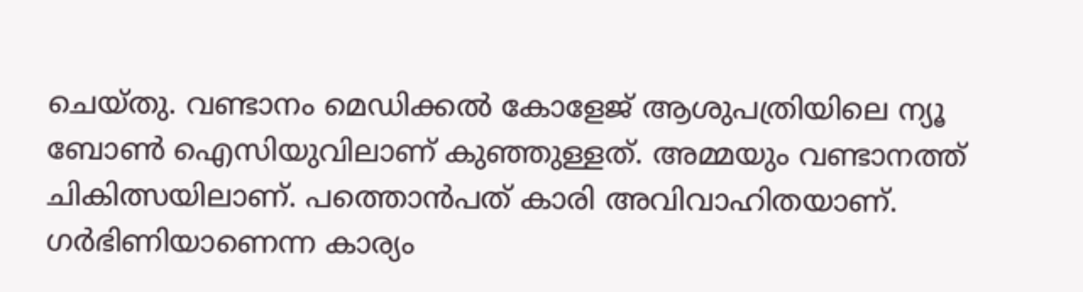ചെയ്തു. വണ്ടാനം മെഡിക്കൽ കോളേജ് ആശുപത്രിയിലെ ന്യൂ ബോൺ ഐസിയുവിലാണ് കുഞ്ഞുള്ളത്. അമ്മയും വണ്ടാനത്ത് ചികിത്സയിലാണ്. പത്തൊൻപത് കാരി അവിവാഹിതയാണ്. ഗർഭിണിയാണെന്ന കാര്യം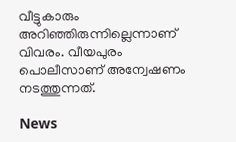വീട്ടുകാരും അറിഞ്ഞിരുന്നില്ലെന്നാണ് വിവരം. വീയപുരം പൊലീസാണ് അന്വേഷണം നടത്തുന്നത്.

News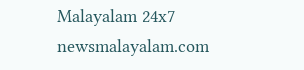Malayalam 24x7
newsmalayalam.com